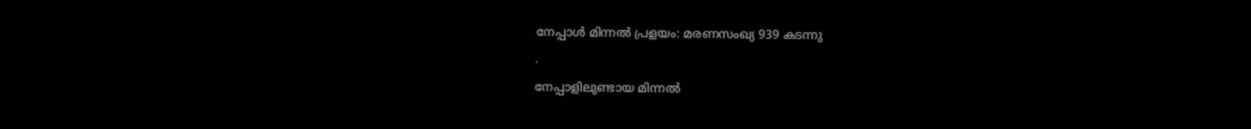നേപ്പാൾ മിന്നൽ പ്രളയം: മരണസംഖ്യ 939 കടന്നു
.
നേപ്പാളിലുണ്ടായ മിന്നൽ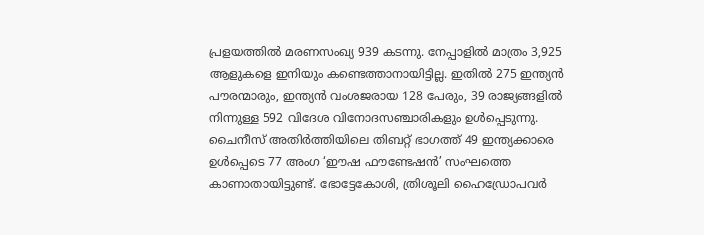പ്രളയത്തിൽ മരണസംഖ്യ 939 കടന്നു. നേപ്പാളിൽ മാത്രം 3,925 ആളുകളെ ഇനിയും കണ്ടെത്താനായിട്ടില്ല. ഇതിൽ 275 ഇന്ത്യൻ പൗരന്മാരും, ഇന്ത്യൻ വംശജരായ 128 പേരും, 39 രാജ്യങ്ങളിൽ നിന്നുള്ള 592 വിദേശ വിനോദസഞ്ചാരികളും ഉൾപ്പെടുന്നു. ചൈനീസ് അതിർത്തിയിലെ തിബറ്റ് ഭാഗത്ത് 49 ഇന്ത്യക്കാരെ ഉൾപ്പെടെ 77 അംഗ ‘ഈഷ ഫൗണ്ടേഷൻ’ സംഘത്തെ കാണാതായിട്ടുണ്ട്. ഭോട്ടേകോശി, ത്രിശൂലി ഹൈഡ്രോപവർ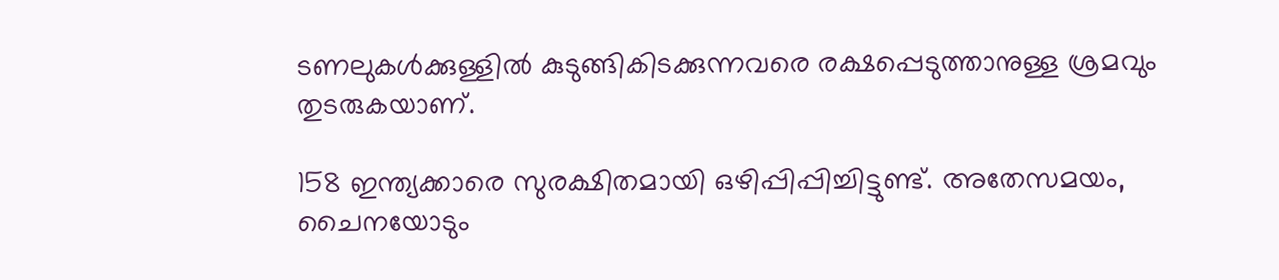ടണലുകൾക്കുള്ളിൽ കുടുങ്ങികിടക്കുന്നവരെ രക്ഷപ്പെടുത്താനുള്ള ശ്രമവും തുടരുകയാണ്.

158 ഇന്ത്യക്കാരെ സുരക്ഷിതമായി ഒഴിപ്പിപ്പിച്ചിട്ടുണ്ട്. അതേസമയം, ചൈനയോടും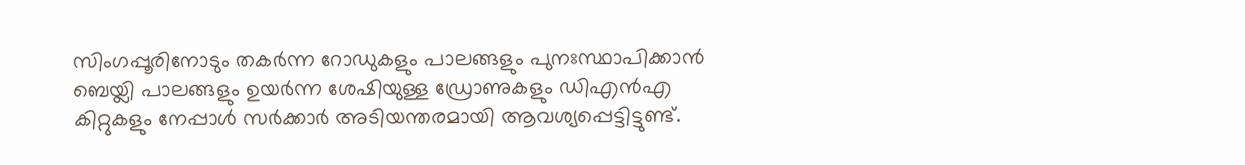സിംഗപ്പൂരിനോടും തകർന്ന റോഡുകളും പാലങ്ങളും പുനഃസ്ഥാപിക്കാൻ ബെയ്ലി പാലങ്ങളും ഉയർന്ന ശേഷിയുള്ള ഡ്രോണുകളും ഡിഎൻഎ കിറ്റുകളും നേപ്പാൾ സർക്കാർ അടിയന്തരമായി ആവശ്യപ്പെട്ടിട്ടുണ്ട്.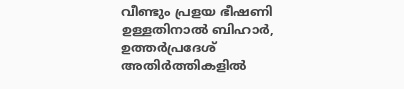വീണ്ടും പ്രളയ ഭീഷണി ഉള്ളതിനാൽ ബിഹാർ, ഉത്തർപ്രദേശ് അതിർത്തികളിൽ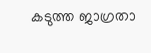കടുത്ത ജാഗ്രതാ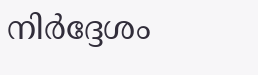നിർദ്ദേശം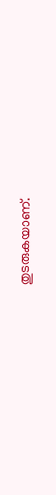തുടരുകയാണ്.